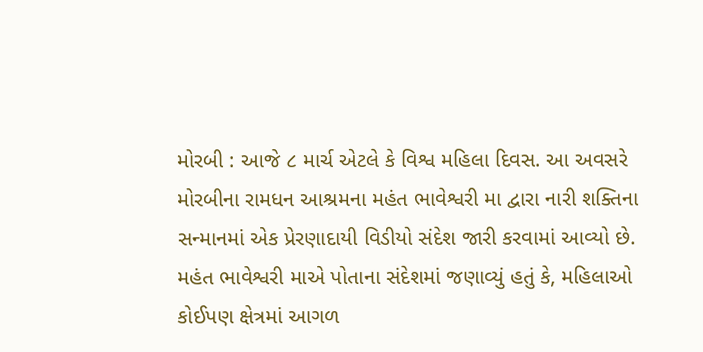મોરબી : આજે ૮ માર્ચ એટલે કે વિશ્વ મહિલા દિવસ. આ અવસરે મોરબીના રામધન આશ્રમના મહંત ભાવેશ્વરી મા દ્વારા નારી શક્તિના સન્માનમાં એક પ્રેરણાદાયી વિડીયો સંદેશ જારી કરવામાં આવ્યો છે.
મહંત ભાવેશ્વરી માએ પોતાના સંદેશમાં જણાવ્યું હતું કે, મહિલાઓ કોઈપણ ક્ષેત્રમાં આગળ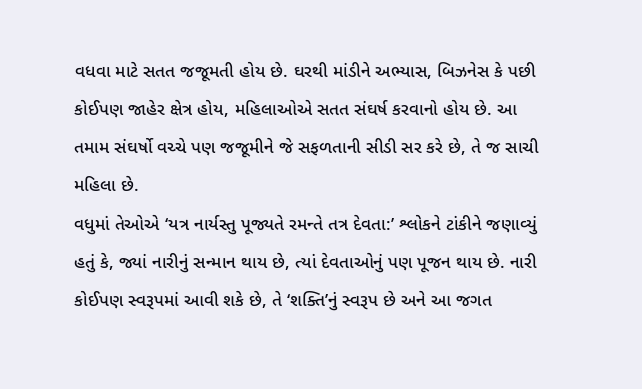વધવા માટે સતત જજૂમતી હોય છે. ઘરથી માંડીને અભ્યાસ, બિઝનેસ કે પછી કોઈપણ જાહેર ક્ષેત્ર હોય, મહિલાઓએ સતત સંઘર્ષ કરવાનો હોય છે. આ તમામ સંઘર્ષો વચ્ચે પણ જજૂમીને જે સફળતાની સીડી સર કરે છે, તે જ સાચી મહિલા છે.
વધુમાં તેઓએ ‘યત્ર નાર્યસ્તુ પૂજ્યતે રમન્તે તત્ર દેવતા:’ શ્લોકને ટાંકીને જણાવ્યું હતું કે, જ્યાં નારીનું સન્માન થાય છે, ત્યાં દેવતાઓનું પણ પૂજન થાય છે. નારી કોઈપણ સ્વરૂપમાં આવી શકે છે, તે ‘શક્તિ’નું સ્વરૂપ છે અને આ જગત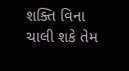શક્તિ વિના ચાલી શકે તેમ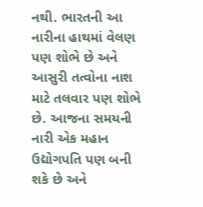નથી. ભારતની આ નારીના હાથમાં વેલણ પણ શોભે છે અને આસુરી તત્વોના નાશ માટે તલવાર પણ શોભે છે. આજના સમયની નારી એક મહાન ઉદ્યોગપતિ પણ બની શકે છે અને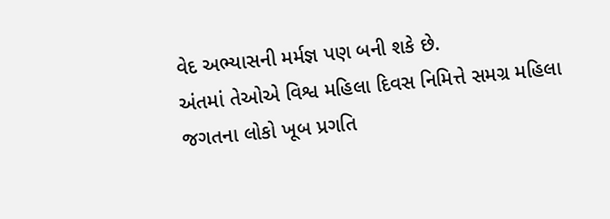વેદ અભ્યાસની મર્મજ્ઞ પણ બની શકે છે.
અંતમાં તેઓએ વિશ્વ મહિલા દિવસ નિમિત્તે સમગ્ર મહિલા જગતના લોકો ખૂબ પ્રગતિ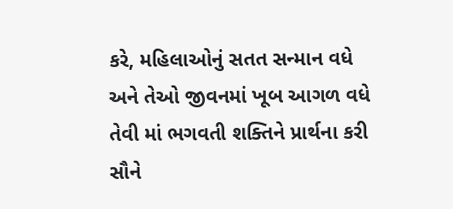કરે, મહિલાઓનું સતત સન્માન વધે અને તેઓ જીવનમાં ખૂબ આગળ વધે તેવી માં ભગવતી શક્તિને પ્રાર્થના કરી સૌને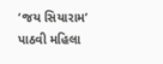‘જય સિયારામ’ પાઠવી મહિલા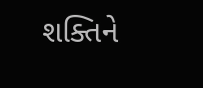શક્તિને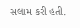સલામ કરી હતી.